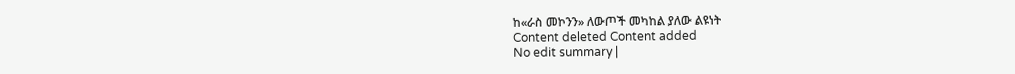ከ«ራስ መኮንን» ለውጦች መካከል ያለው ልዩነት
Content deleted Content added
No edit summary |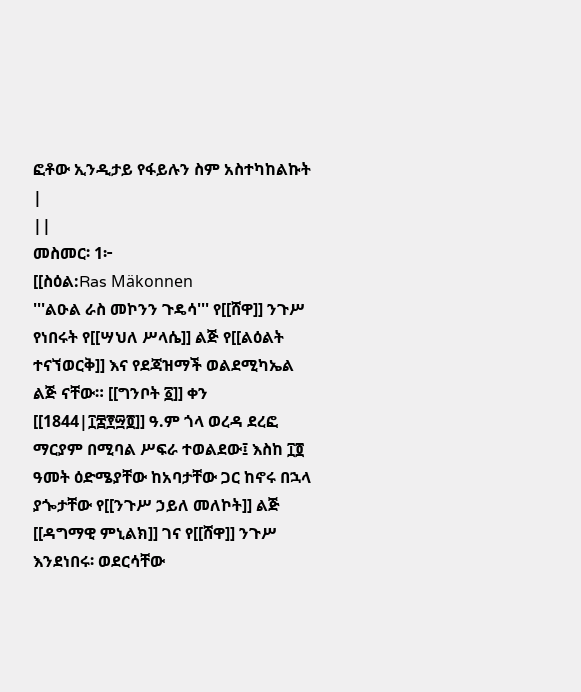ፎቶው ኢንዲታይ የፋይሉን ስም አስተካከልኩት |
||
መስመር፡ 1፦
[[ስዕል:Ras Mäkonnen
'''ልዑል ራስ መኮንን ጉዴሳ''' የ[[ሸዋ]] ንጉሥ የነበሩት የ[[ሣህለ ሥላሴ]] ልጅ የ[[ልዕልት ተናኘወርቅ]] እና የደጃዝማች ወልደሚካኤል ልጅ ናቸው። [[ግንቦት ፩]] ቀን [[1844|፲፰፻፵፬]] ዓ.ም ጎላ ወረዳ ደረፎ ማርያም በሚባል ሥፍራ ተወልደው፤ እስከ ፲፬ ዓመት ዕድሜያቸው ከአባታቸው ጋር ከኖሩ በኋላ ያጐታቸው የ[[ንጉሥ ኃይለ መለኮት]] ልጅ [[ዳግማዊ ምኒልክ]] ገና የ[[ሸዋ]] ንጉሥ እንደነበሩ፡ ወደርሳቸው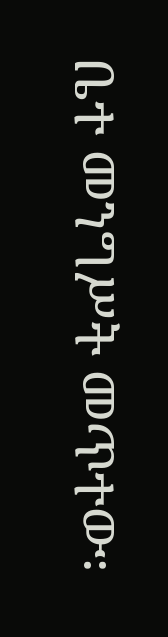ቤተ መንግሥት መጥተው፡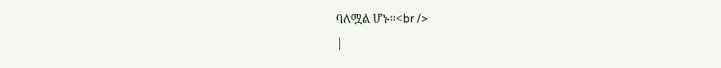ባለሟል ሆኑ።<br />
|